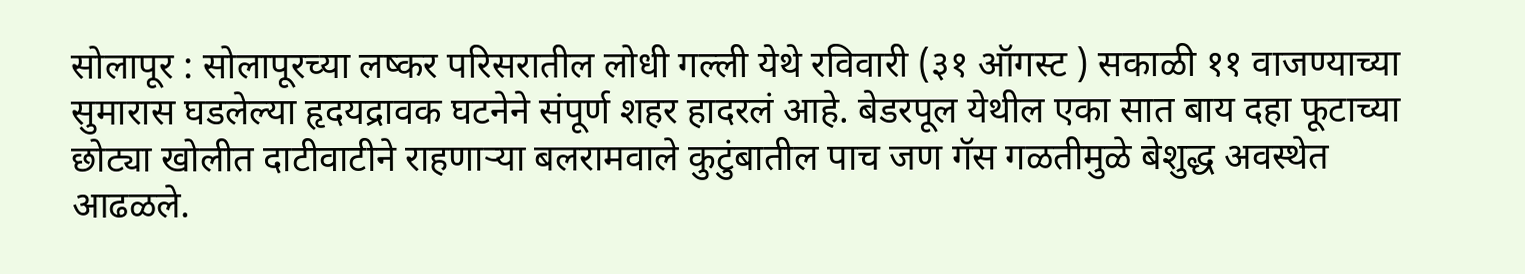सोलापूर : सोलापूरच्या लष्कर परिसरातील लोधी गल्ली येथे रविवारी (३१ ऑगस्ट ) सकाळी ११ वाजण्याच्या सुमारास घडलेल्या हृदयद्रावक घटनेने संपूर्ण शहर हादरलं आहे. बेडरपूल येथील एका सात बाय दहा फूटाच्या छोट्या खोलीत दाटीवाटीने राहणाऱ्या बलरामवाले कुटुंबातील पाच जण गॅस गळतीमुळे बेशुद्ध अवस्थेत आढळले.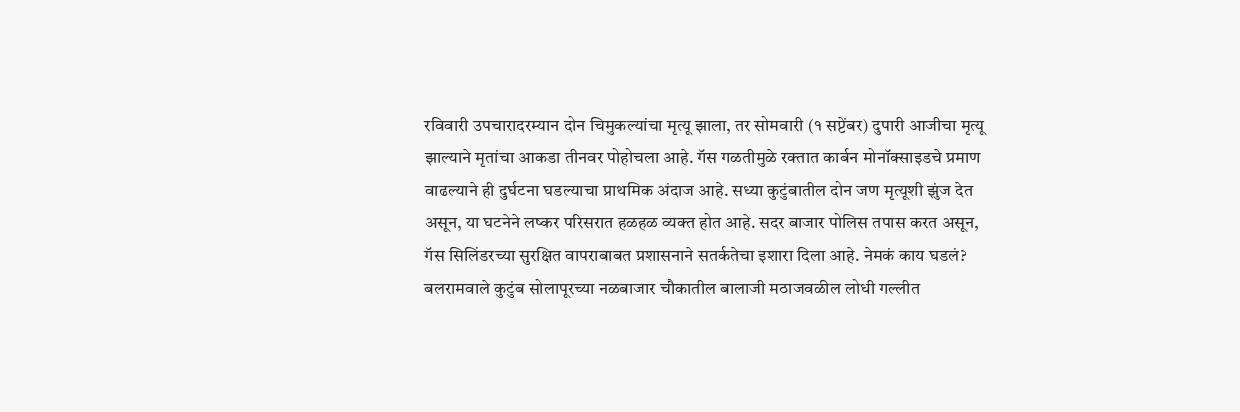रविवारी उपचारादरम्यान दोन चिमुकल्यांचा मृत्यू झाला, तर सोमवारी (१ सप्टेंबर) दुपारी आजीचा मृत्यू झाल्याने मृतांचा आकडा तीनवर पोहोचला आहे. गॅस गळतीमुळे रक्तात कार्बन मोनॉक्साइडचे प्रमाण वाढल्याने ही दुर्घटना घडल्याचा प्राथमिक अंदाज आहे. सध्या कुटुंबातील दोन जण मृत्यूशी झुंज देत असून, या घटनेने लष्कर परिसरात हळहळ व्यक्त होत आहे. सदर बाजार पोलिस तपास करत असून, गॅस सिलिंडरच्या सुरक्षित वापराबाबत प्रशासनाने सतर्कतेचा इशारा दिला आहे. नेमकं काय घडलं? बलरामवाले कुटुंब सोलापूरच्या नळबाजार चौकातील बालाजी मठाजवळील लोधी गल्लीत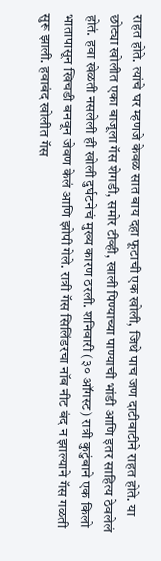राहत होते. त्यांचे घर म्हणजे केवळ सात बाय दहा फूटाची एक खोली, जिथे पाच जण दाटीवाटीने राहत होते. या छोट्या खोलीत एका बाजूला गॅस शेगडी, समोर टीव्ही, खाली पिण्याच्या पाण्याची भांडी आणि इतर साहित्य ठेवलेलं होतं. हवा खेळती नसलेली ही खोली दुर्घटनेचं मुख्य कारण ठरली. शनिवारी (३० ऑगस्ट) रात्री कुटुंबाने एक किलो भातापासून खिचडी बनवून जेवण केलं आणि झोपी गेले. रात्री गॅस सिलिंडरचा नॉब नीट बंद न झाल्याने गॅस गळती सुरू झाली. हवाबंद खोलीत गॅस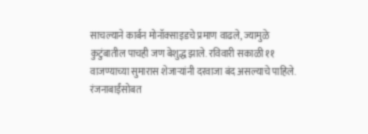साचल्याने कार्बन मोनॉक्साइडचे प्रमाण वाढले, ज्यामुळे कुटुंबातील पाचही जण बेशुद्ध झाले. रविवारी सकाळी ११ वाजण्याच्या सुमारास शेजाऱ्यांनी दरवाजा बंद असल्याचे पाहिले. रंजनाबाईंसोबत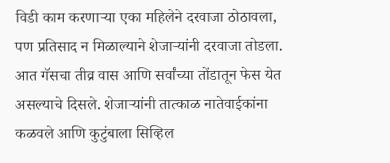विडी काम करणाऱ्या एका महिलेने दरवाजा ठोठावला, पण प्रतिसाद न मिळाल्याने शेजाऱ्यांनी दरवाजा तोडला. आत गॅसचा तीव्र वास आणि सर्वांच्या तोंडातून फेस येत असल्याचे दिसले. शेजाऱ्यांनी तात्काळ नातेवाईकांना कळवले आणि कुटुंबाला सिव्हिल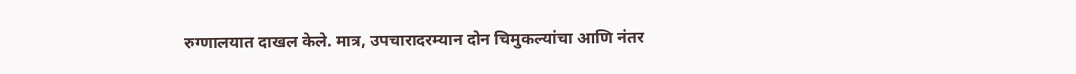रुग्णालयात दाखल केले. मात्र, उपचारादरम्यान दोन चिमुकल्यांचा आणि नंतर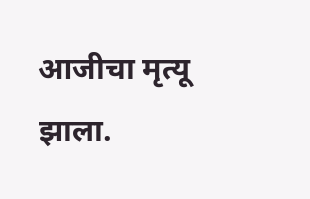आजीचा मृत्यू झाला.